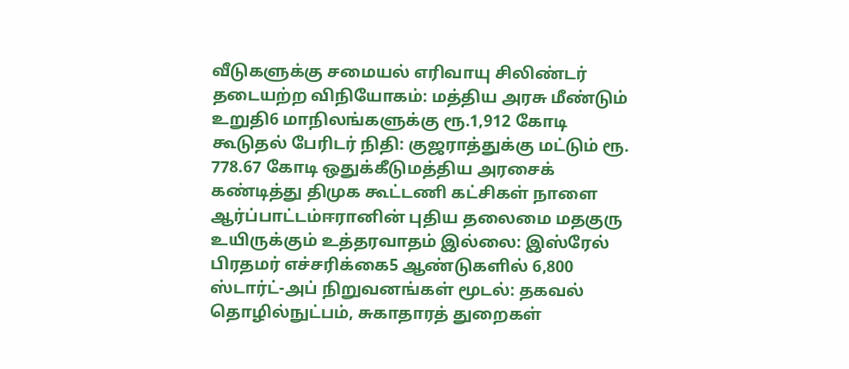வீடுகளுக்கு சமையல் எரிவாயு சிலிண்டர் தடையற்ற விநியோகம்: மத்திய அரசு மீண்டும் உறுதி6 மாநிலங்களுக்கு ரூ.1,912 கோடி கூடுதல் பேரிடர் நிதி: குஜராத்துக்கு மட்டும் ரூ. 778.67 கோடி ஒதுக்கீடுமத்திய அரசைக் கண்டித்து திமுக கூட்டணி கட்சிகள் நாளை ஆர்ப்பாட்டம்ஈரானின் புதிய தலைமை மதகுரு உயிருக்கும் உத்தரவாதம் இல்லை: இஸ்ரேல் பிரதமர் எச்சரிக்கை5 ஆண்டுகளில் 6,800 ஸ்டார்ட்-அப் நிறுவனங்கள் மூடல்: தகவல் தொழில்நுட்பம், சுகாதாரத் துறைகள்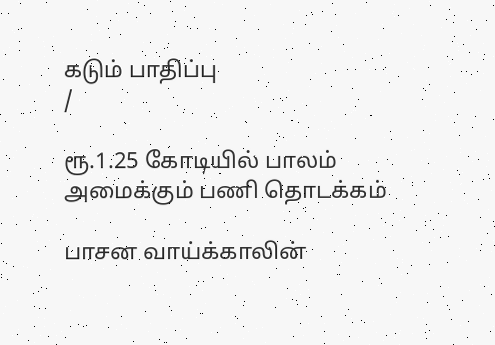கடும் பாதிப்பு
/

ரூ.1.25 கோடியில் பாலம் அமைக்கும் பணி தொடக்கம்

பாசன வாய்க்காலின்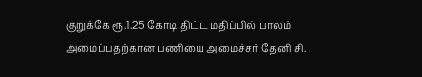குறுக்கே ரூ.1.25 கோடி திட்ட மதிப்பில் பாலம் அமைப்பதற்கான பணியை அமைச்சர் தேனி சி.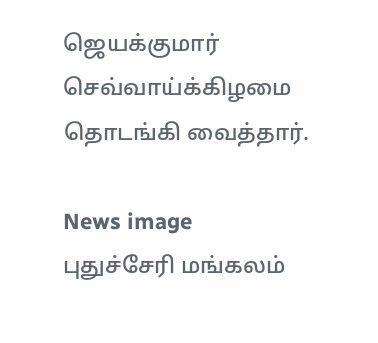ஜெயக்குமார் செவ்வாய்க்கிழமை தொடங்கி வைத்தார்.

News image
புதுச்சேரி மங்கலம்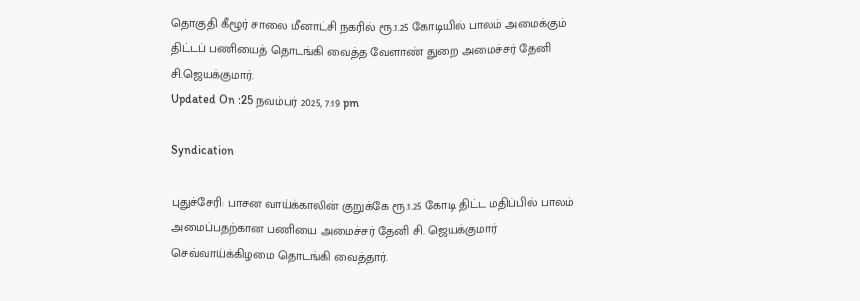தொகுதி கீழூர் சாலை மீனாட்சி நகரில் ரூ.1.25 கோடியில் பாலம் அமைக்கும் திட்டப் பணியைத் தொடங்கி வைத்த வேளாண் துறை அமைச்சர் தேனி சி.ஜெயக்குமார்.
Updated On :25 நவம்பர் 2025, 7:19 pm

Syndication

புதுச்சேரி: பாசன வாய்க்காலின் குறுக்கே ரூ.1.25 கோடி திட்ட மதிப்பில் பாலம் அமைப்பதற்கான பணியை அமைச்சர் தேனி சி. ஜெயக்குமார் செவ்வாய்க்கிழமை தொடங்கி வைத்தார்.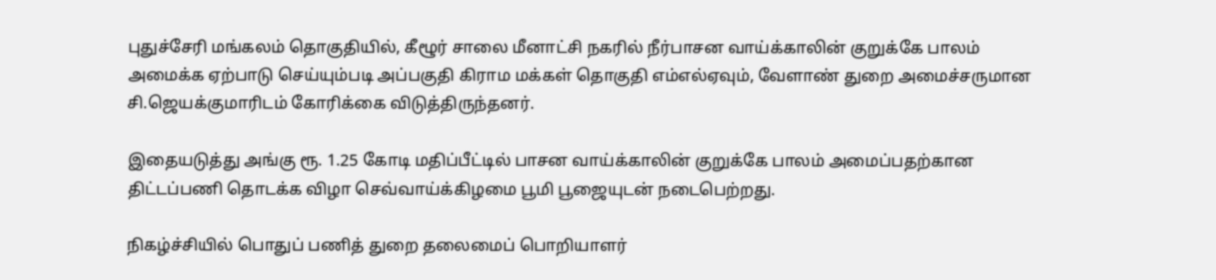புதுச்சேரி மங்கலம் தொகுதியில், கீழூர் சாலை மீனாட்சி நகரில் நீர்பாசன வாய்க்காலின் குறுக்கே பாலம் அமைக்க ஏற்பாடு செய்யும்படி அப்பகுதி கிராம மக்கள் தொகுதி எம்எல்ஏவும், வேளாண் துறை அமைச்சருமான சி.ஜெயக்குமாரிடம் கோரிக்கை விடுத்திருந்தனர்.

இதையடுத்து அங்கு ரூ. 1.25 கோடி மதிப்பீட்டில் பாசன வாய்க்காலின் குறுக்கே பாலம் அமைப்பதற்கான திட்டப்பணி தொடக்க விழா செவ்வாய்க்கிழமை பூமி பூஜையுடன் நடைபெற்றது.

நிகழ்ச்சியில் பொதுப் பணித் துறை தலைமைப் பொறியாளர்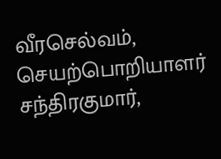வீரசெல்வம், செயற்பொறியாளர் சந்திரகுமார்,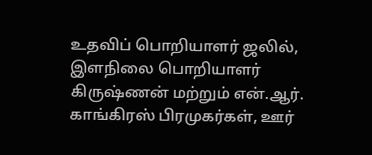உதவிப் பொறியாளர் ஜலில், இளநிலை பொறியாளர் கிருஷ்ணன் மற்றும் என்.ஆர். காங்கிரஸ் பிரமுகர்கள், ஊர்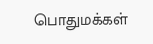பொதுமக்கள்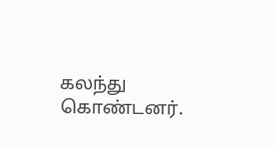கலந்து கொண்டனர்.